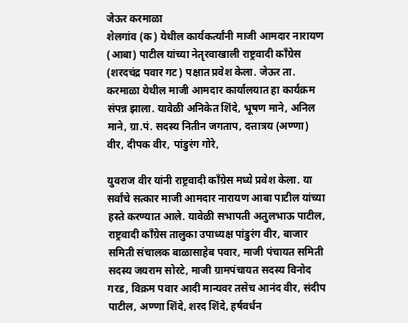जेऊर करमाळा
शेलगांव (क) येथील कार्यकर्त्यांनी माजी आमदार नारायण (आबा) पाटील यांच्या नेतृरवाखाली राष्ट्रवादी काँग्रेस (शरदचंद्र पवार गट) पक्षात प्रवेश केला. जेऊर ता. करमाळा येथील माजी आमदार कार्यालयात हा कार्यक्रम संपन्न झाला. यावेळी अनिकेत शिंदे, भूषण माने, अनिल माने, ग्रा.पं. सदस्य नितीन जगताप, दत्तात्रय (अण्णा) वीर, दीपक वीर, पांडुरंग गोरे,

युवराज वीर यांनी राष्ट्रवादी काँग्रेस मध्ये प्रवेश केला. या सर्वांचे सत्कार माजी आमदार नारायण आबा पाटील यांच्या हस्ते करण्यात आले. यावेळी सभापती अतुलभाऊ पाटील, राष्ट्रवादी काँग्रेस तालुका उपाध्यक्ष पांडुरंग वीर, बाजार समिती संचालक बाळासाहेब पवार, माजी पंचायत समिती सदस्य जयराम सोरटे, माजी ग्रामपंचायत सदस्य विनोद गरड, विक्रम पवार आदी मान्यवर तसेच आनंद वीर, संदीप पाटील, अण्णा शिंदे, शरद शिंदे, हर्षवर्धन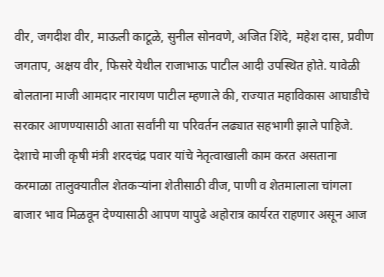वीर, जगदीश वीर, माऊली काटूळे, सुनील सोनवणे, अजित शिंदे, महेश दास, प्रवीण जगताप, अक्षय वीर, फिसरे येथील राजाभाऊ पाटील आदी उपस्थित होते. यावेळी बोलताना माजी आमदार नारायण पाटील म्हणाले की, राज्यात महाविकास आघाडीचे सरकार आणण्यासाठी आता सर्वांनी या परिवर्तन लढ्यात सहभागी झाले पाहिजे. देशाचे माजी कृषी मंत्री शरदचंद्र पवार यांचे नेतृत्वाखाली काम करत असताना करमाळा तालुक्यातील शेतकऱ्यांना शेतीसाठी वीज, पाणी व शेतमालाला चांगला बाजार भाव मिळवून देण्यासाठी आपण यापुढे अहोरात्र कार्यरत राहणार असून आज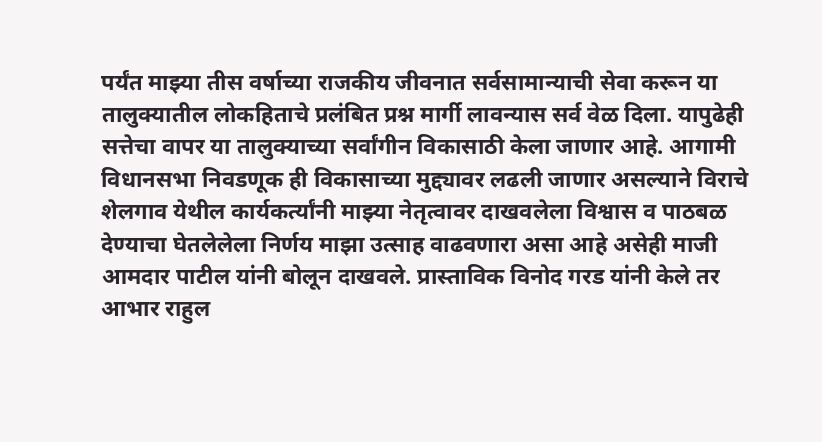पर्यंत माझ्या तीस वर्षाच्या राजकीय जीवनात सर्वसामान्याची सेवा करून या तालुक्यातील लोकहिताचे प्रलंबित प्रश्न मार्गी लावन्यास सर्व वेळ दिला. यापुढेही सत्तेचा वापर या तालुक्याच्या सर्वांगीन विकासाठी केला जाणार आहे. आगामी विधानसभा निवडणूक ही विकासाच्या मुद्द्यावर लढली जाणार असल्याने विराचे शेलगाव येथील कार्यकर्त्यांनी माझ्या नेतृत्वावर दाखवलेला विश्वास व पाठबळ देण्याचा घेतलेलेला निर्णय माझा उत्साह वाढवणारा असा आहे असेही माजी आमदार पाटील यांनी बोलून दाखवले. प्रास्ताविक विनोद गरड यांनी केले तर आभार राहुल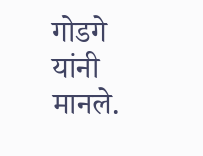गोडगे यांनी मानले.